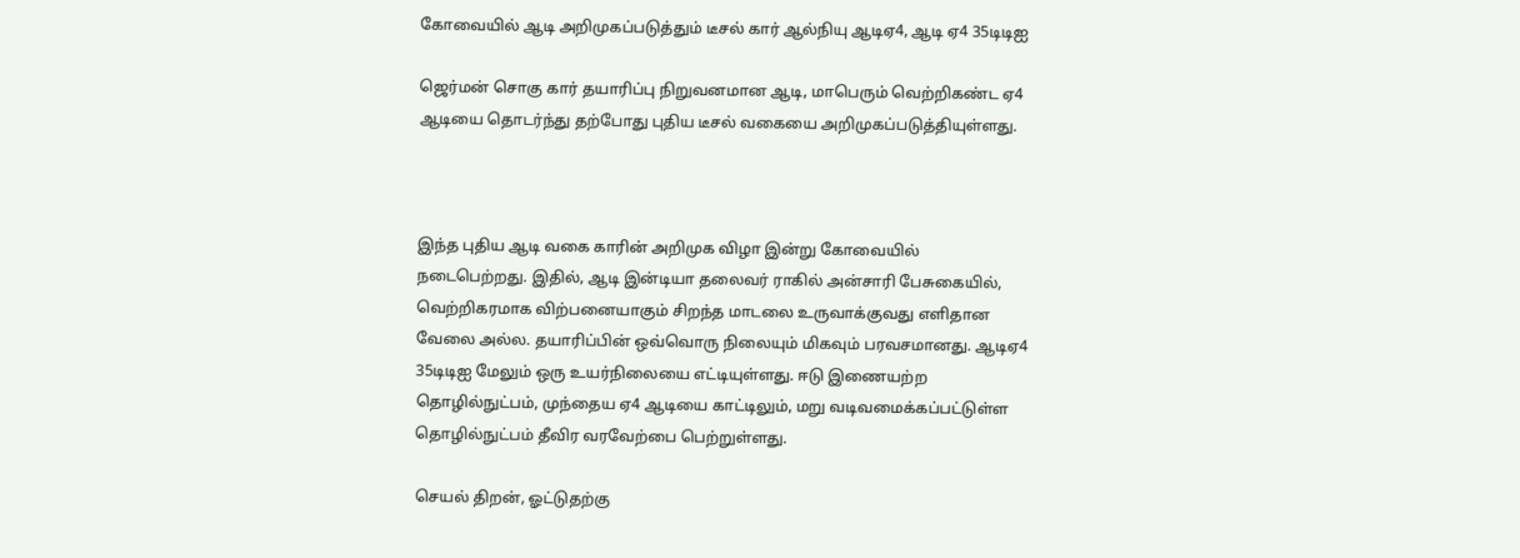கோவையில் ஆடி அறிமுகப்படுத்தும் டீசல் கார் ஆல்நியு ஆடிஏ4, ஆடி ஏ4 35டிடிஐ

ஜெர்மன் சொகு கார் தயாரிப்பு நிறுவனமான ஆடி, மாபெரும் வெற்றிகண்ட ஏ4 ஆடியை தொடர்ந்து தற்போது புதிய டீசல் வகையை அறிமுகப்படுத்தியுள்ளது.



இந்த புதிய ஆடி வகை காரின் அறிமுக விழா இன்று கோவையில் நடைபெற்றது. இதில், ஆடி இன்டியா தலைவர் ராகில் அன்சாரி பேசுகையில், வெற்றிகரமாக விற்பனையாகும் சிறந்த மாடலை உருவாக்குவது எளிதான வேலை அல்ல. தயாரிப்பின் ஒவ்வொரு நிலையும் மிகவும் பரவசமானது. ஆடிஏ4 35டிடிஐ மேலும் ஒரு உயர்நிலையை எட்டியுள்ளது. ஈடு இணையற்ற தொழில்நுட்பம், முந்தைய ஏ4 ஆடியை காட்டிலும், மறு வடிவமைக்கப்பட்டுள்ள தொழில்நுட்பம் தீவிர வரவேற்பை பெற்றுள்ளது.

செயல் திறன், ஓட்டுதற்கு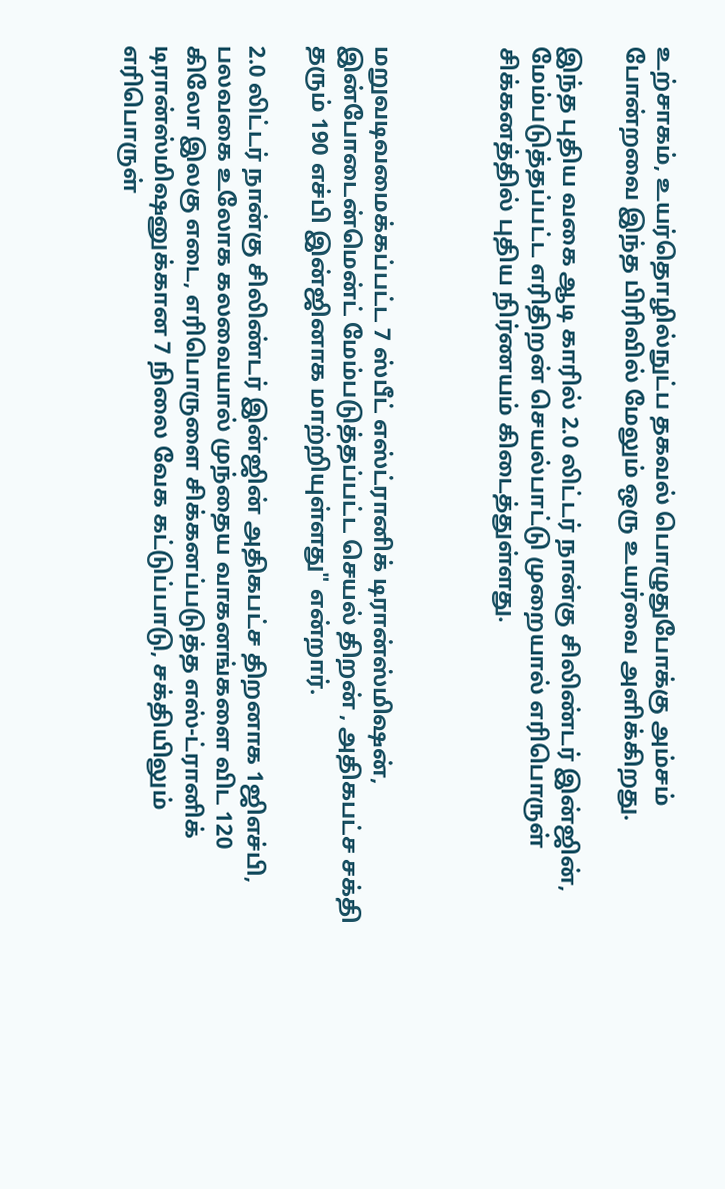உற்சாகம், உயர்தொழில்நுட்ப தகவல் பொழுதுபோக்கு அம்சம் போன்றவை இந்த பிரிவில் மேலும் ஒரு உயர்வை அளிக்கிறது.

இந்த புதிய வகை ஆடி காரில் 2.0 லிட்டர் நான்கு சிலிண்டர் இன்ஜின், மேம்படுத்தப்பட்ட எரிதிறன் செயல்பாட்டு முறையால் எரிபொருள் சிக்கனத்தில் புதிய நிர்ணயம் கிடைத்துள்ளது.



மறுவடிவமைக்கப்பட்ட 7 ஸ்பீட் எஸ்ட்ரானிக் டிரான்ஸ்மிஷன், இன்போடைன்மென்ட் மேம்படுத்தப்பட்ட செயல் திறன் , அதிகபட்ச சக்தி தரும் 190 எச்பி இன்ஜினாக மாற்றியுள்ளது" என்றார்.

2.0 லிட்டர் நான்கு சிலிண்டர் இன்ஜின் அதிகபட்ச திறனாக 1ஜிஎச்பி, பலவகை உலோக கலவையால் முந்தைய வாகனங்களை விட 120 கிலோ இலகு எடை, எரிபொருளை சிக்கனப்படுத்த எஸ்-ட்ரானிக் டிரான்ஸ்மிஷனுக்கான 7 நிலை வேக கட்டுப்பாடு, சக்தியிலும் எரிபொருள்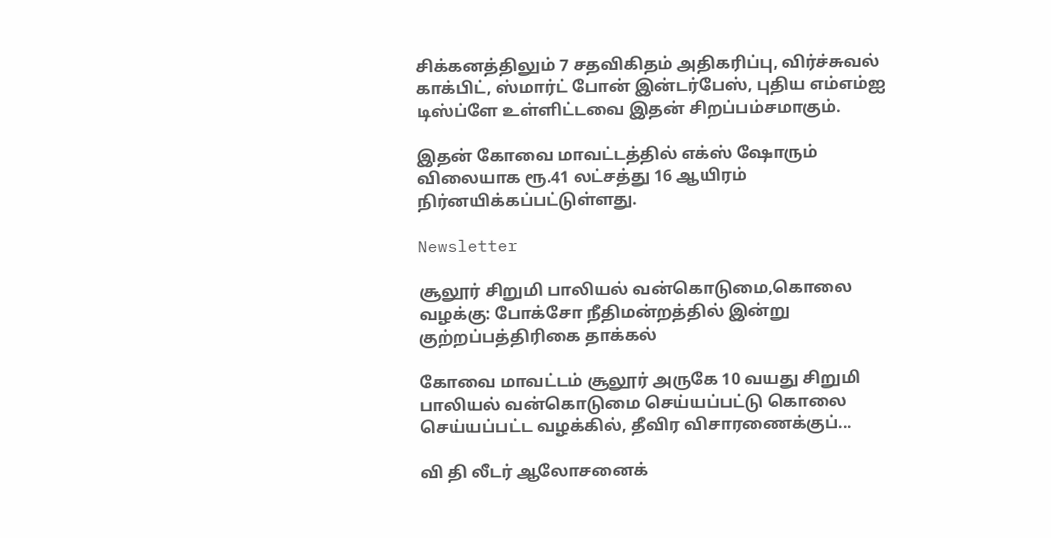சிக்கனத்திலும் 7 சதவிகிதம் அதிகரிப்பு, விர்ச்சுவல் காக்பிட், ஸ்மார்ட் போன் இன்டர்பேஸ், புதிய எம்எம்ஐ டிஸ்ப்ளே உள்ளிட்டவை இதன் சிறப்பம்சமாகும்.

இதன் கோவை மாவட்டத்தில் எக்ஸ் ஷோரும் விலையாக ரூ.41 லட்சத்து 16 ஆயிரம் நிர்னயிக்கப்பட்டுள்ளது.

Newsletter

சூலூர் சிறுமி பாலியல் வன்கொடுமை,கொலை வழக்கு: போக்சோ நீதிமன்றத்தில் இன்று குற்றப்பத்திரிகை தாக்கல்

கோவை மாவட்டம் சூலூர் அருகே 10 வயது சிறுமி பாலியல் வன்கொடுமை செய்யப்பட்டு கொலை செய்யப்பட்ட வழக்கில், தீவிர விசாரணைக்குப்...

வி தி லீடர் ஆலோசனைக்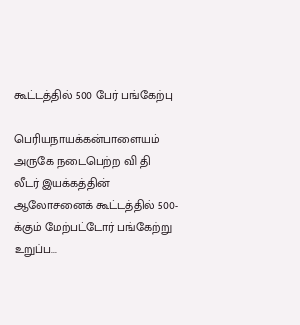கூட்டத்தில் 500 பேர் பங்கேற்பு

பெரியநாயக்கன்பாளையம் அருகே நடைபெற்ற வி தி லீடர் இயக்கத்தின் ஆலோசனைக் கூட்டத்தில் 500-க்கும் மேற்பட்டோர் பங்கேற்று உறுப்ப...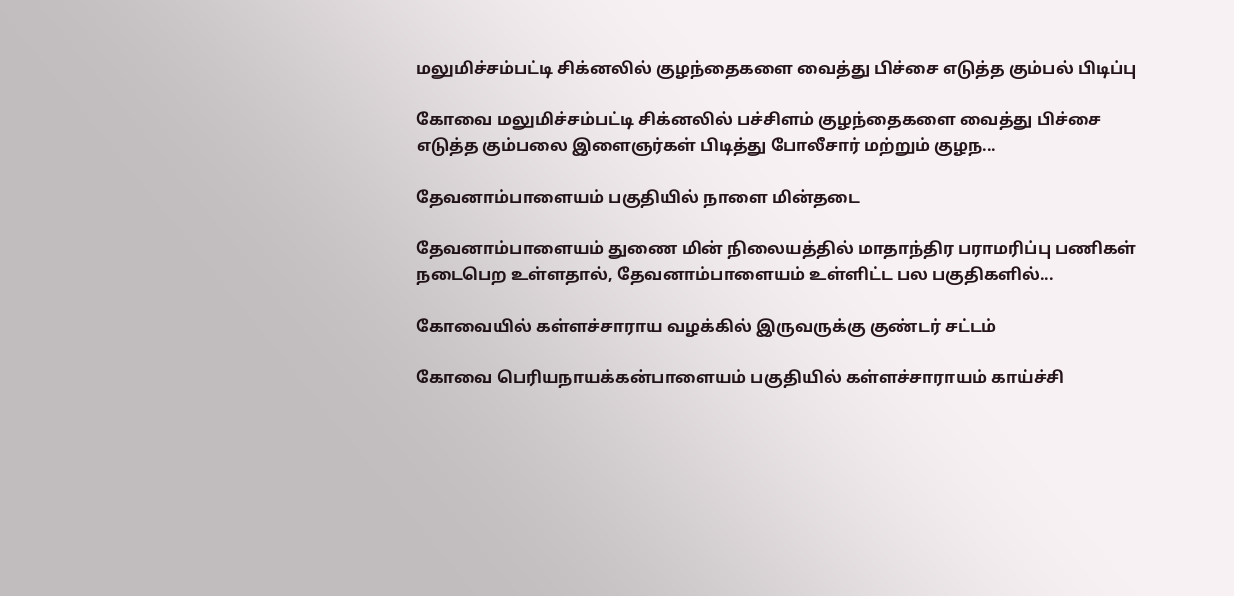மலுமிச்சம்பட்டி சிக்னலில் குழந்தைகளை வைத்து பிச்சை எடுத்த கும்பல் பிடிப்பு

கோவை மலுமிச்சம்பட்டி சிக்னலில் பச்சிளம் குழந்தைகளை வைத்து பிச்சை எடுத்த கும்பலை இளைஞர்கள் பிடித்து போலீசார் மற்றும் குழந...

தேவனாம்பாளையம் பகுதியில் நாளை மின்தடை

தேவனாம்பாளையம் துணை மின் நிலையத்தில் மாதாந்திர பராமரிப்பு பணிகள் நடைபெற உள்ளதால், தேவனாம்பாளையம் உள்ளிட்ட பல பகுதிகளில்...

கோவையில் கள்ளச்சாராய வழக்கில் இருவருக்கு குண்டர் சட்டம்

கோவை பெரியநாயக்கன்பாளையம் பகுதியில் கள்ளச்சாராயம் காய்ச்சி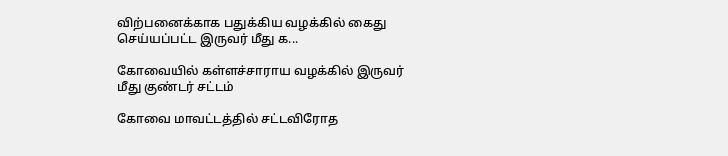விற்பனைக்காக பதுக்கிய வழக்கில் கைது செய்யப்பட்ட இருவர் மீது க...

கோவையில் கள்ளச்சாராய வழக்கில் இருவர் மீது குண்டர் சட்டம்

கோவை மாவட்டத்தில் சட்டவிரோத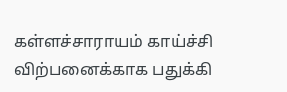கள்ளச்சாராயம் காய்ச்சி விற்பனைக்காக பதுக்கி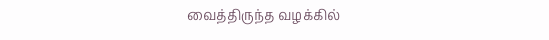வைத்திருந்த வழக்கில்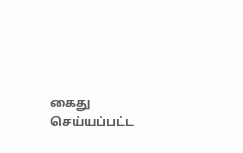கைது செய்யப்பட்ட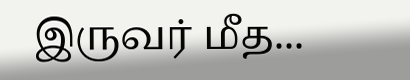இருவர் மீத...